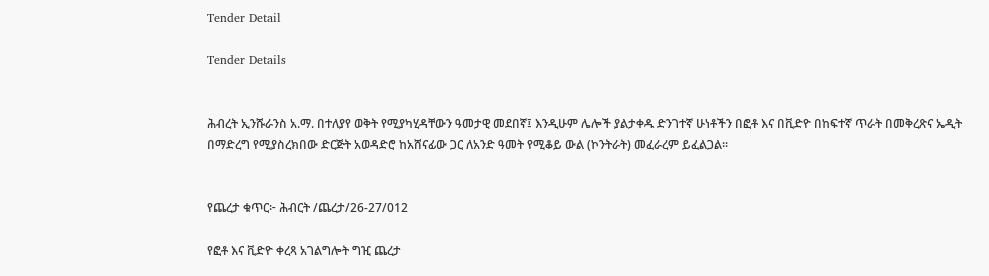Tender Detail

Tender Details


ሕብረት ኢንሹራንስ አ.ማ. በተለያየ ወቅት የሚያካሂዳቸውን ዓመታዊ መደበኛ፤ እንዲሁም ሌሎች ያልታቀዱ ድንገተኛ ሁነቶችን በፎቶ እና በቪድዮ በከፍተኛ ጥራት በመቅረጽና ኤዲት በማድረግ የሚያስረክበው ድርጅት አወዳድሮ ከአሸናፊው ጋር ለአንድ ዓመት የሚቆይ ውል (ኮንትራት) መፈራረም ይፈልጋል፡፡


የጨረታ ቁጥር፦ ሕብርት /ጨረታ/26-27/012

የፎቶ እና ቪድዮ ቀረጻ አገልግሎት ግዢ ጨረታ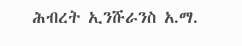ሕብረት ኢንሹራንስ አ.ማ.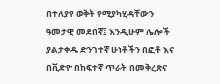በተለያየ ወቅት የሚያካሂዳቸውን ዓመታዊ መደበኛ፤ እንዲሁም ሌሎች ያልታቀዱ ድንገተኛ ሁነቶችን በፎቶ እና በቪድዮ በከፍተኛ ጥራት በመቅረጽና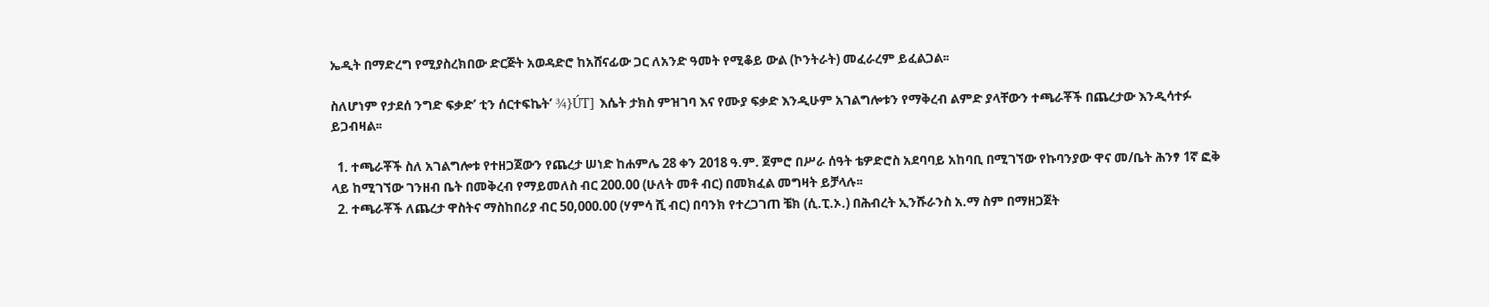ኤዲት በማድረግ የሚያስረክበው ድርጅት አወዳድሮ ከአሸናፊው ጋር ለአንድ ዓመት የሚቆይ ውል (ኮንትራት) መፈራረም ይፈልጋል፡፡

ስለሆነም የታደሰ ንግድ ፍቃድ’ ቲን ሰርተፍኬት’ ¾}ÚT] እሴት ታክስ ምዝገባ እና የሙያ ፍቃድ እንዲሁም አገልግሎቱን የማቅረብ ልምድ ያላቸውን ተጫራቾች በጨረታው እንዲሳተፉ ይጋብዛል፡፡

  1. ተጫራቾች ስለ አገልግሎቱ የተዘጋጀውን የጨረታ ሠነድ ከሐምሌ 28 ቀን 2018 ዓ.ም. ጀምሮ በሥራ ሰዓት ቴዎድሮስ አደባባይ አከባቢ በሚገኘው የኩባንያው ዋና መ/ቤት ሕንፃ 1ኛ ፎቅ ላይ ከሚገኘው ገንዘብ ቤት በመቅረብ የማይመለስ ብር 200.00 (ሁለት መቶ ብር) በመክፈል መግዛት ይቻላሉ፡፡
  2. ተጫራቾች ለጨረታ ዋስትና ማስከበሪያ ብር 50,000.00 (ሃምሳ ሺ ብር) በባንክ የተረጋገጠ ቼክ (ሲ.ፒ.ኦ.) በሕብረት ኢንሹራንስ አ.ማ ስም በማዘጋጀት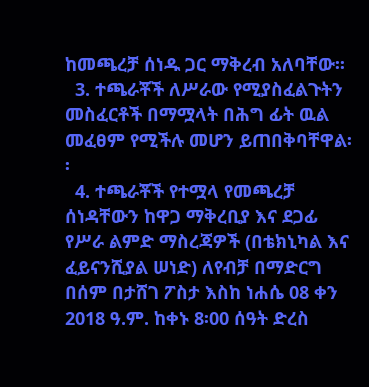ከመጫረቻ ሰነዱ ጋር ማቅረብ አለባቸው፡፡
  3. ተጫራቾች ለሥራው የሚያስፈልጉትን መስፈርቶች በማሟላት በሕግ ፊት ዉል መፈፀም የሚችሉ መሆን ይጠበቅባቸዋል፡፡
  4. ተጫራቾች የተሟላ የመጫረቻ ሰነዳቸውን ከዋጋ ማቅረቢያ እና ደጋፊ የሥራ ልምድ ማስረጃዎች (በቴክኒካል እና ፈይናንሺያል ሠነድ) ለየብቻ በማድርግ በሰም በታሸገ ፖስታ እስከ ነሐሴ 08 ቀን 2018 ዓ.ም. ከቀኑ 8፡00 ሰዓት ድረስ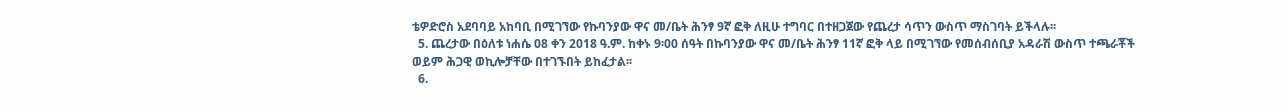ቴዎድሮስ አደባባይ አከባቢ በሚገኘው የኩባንያው ዋና መ/ቤት ሕንፃ 9ኛ ፎቅ ለዚሁ ተግባር በተዘጋጀው የጨረታ ሳጥን ውስጥ ማስገባት ይችላሉ፡፡
  5. ጨረታው በዕለቱ ነሐሴ 08 ቀን 2018 ዓ.ም. ከቀኑ 9፡00 ሰዓት በኩባንያው ዋና መ/ቤት ሕንፃ 11ኛ ፎቅ ላይ በሚገኘው የመሰብሰቢያ አዳራሽ ውስጥ ተጫራቾች ወይም ሕጋዊ ወኪሎቻቸው በተገኙበት ይከፈታል፡፡
  6.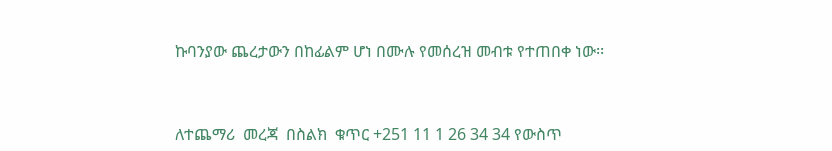ኩባንያው ጨረታውን በከፊልም ሆነ በሙሉ የመሰረዝ መብቱ የተጠበቀ ነው፡፡



ለተጨማሪ  መረጃ  በስልክ  ቁጥር +251 11 1 26 34 34 የውስጥ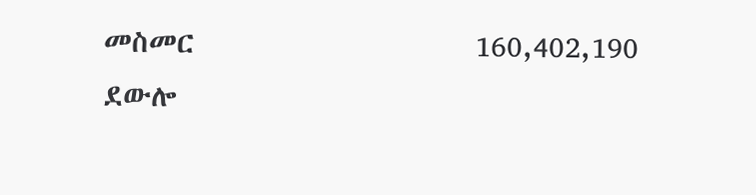መስመር                    160,402,190 ደውሎ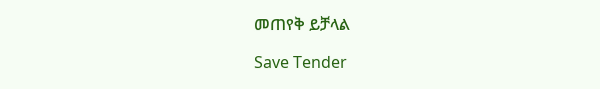መጠየቅ ይቻላል

Save Tender